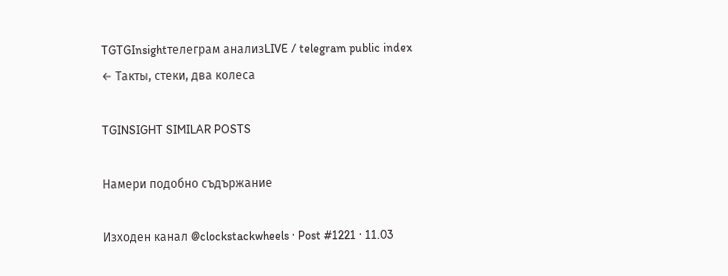TGTGInsightтелеграм анализLIVE / telegram public index
← Такты, стеки, два колеса

TGINSIGHT SIMILAR POSTS

Намери подобно съдържание

Изходен канал @clockstackwheels · Post #1221 · 11.03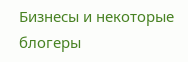Бизнесы и некоторые блогеры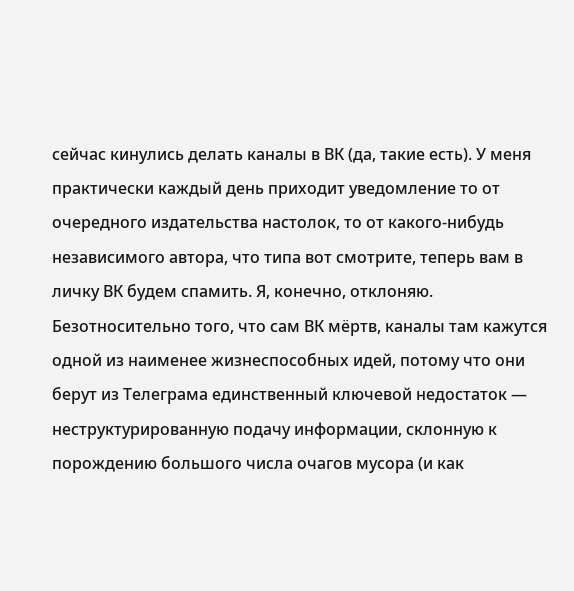сейчас кинулись делать каналы в ВК (да, такие есть). У меня практически каждый день приходит уведомление то от очередного издательства настолок, то от какого-нибудь независимого автора, что типа вот смотрите, теперь вам в личку ВК будем спамить. Я, конечно, отклоняю. Безотносительно того, что сам ВК мёртв, каналы там кажутся одной из наименее жизнеспособных идей, потому что они берут из Телеграма единственный ключевой недостаток — неструктурированную подачу информации, склонную к порождению большого числа очагов мусора (и как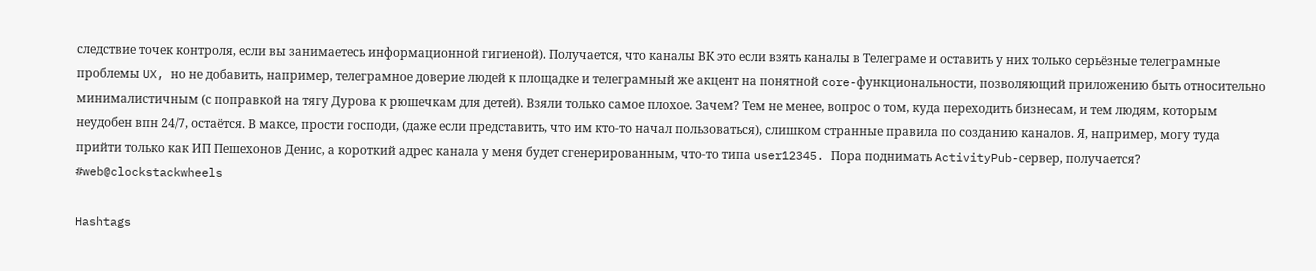следствие точек контроля, если вы занимаетесь информационной гигиеной). Получается, что каналы ВК это если взять каналы в Телеграме и оставить у них только серьёзные телеграмные проблемы UX, но не добавить, например, телеграмное доверие людей к площадке и телеграмный же акцент на понятной core-функциональности, позволяющий приложению быть относительно минималистичным (с поправкой на тягу Дурова к рюшечкам для детей). Взяли только самое плохое. Зачем? Тем не менее, вопрос о том, куда переходить бизнесам, и тем людям, которым неудобен впн 24/7, остаётся. В максе, прости господи, (даже если представить, что им кто-то начал пользоваться), слишком странные правила по созданию каналов. Я, например, могу туда прийти только как ИП Пешехонов Денис, а короткий адрес канала у меня будет сгенерированным, что-то типа user12345. Пора поднимать ActivityPub-сервер, получается? #web@clockstackwheels

Hashtags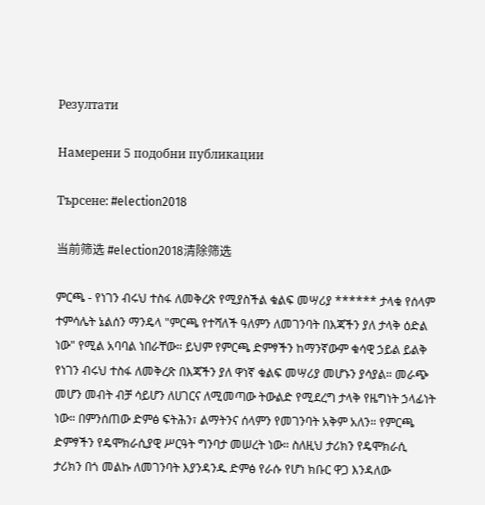Резултати

Намерени 5 подобни публикации

Търсене: #election2018

当前筛选 #election2018清除筛选

ምርጫ - የነገን ብሩህ ተስፋ ለመቅረጽ የሚያስችል ቁልፍ መሣሪያ ****** ታላቁ የሰላም ተምሳሌት ኔልሰን ማንዴላ "ምርጫ የተሻለች ዓለምን ለመገንባት በእጃችን ያለ ታላቅ ዕድል ነው" የሚል አባባል ነበራቸው። ይህም የምርጫ ድምፃችን ከማንኛውም ቁሳዊ ኃይል ይልቅ የነገን ብሩህ ተስፋ ለመቅረጽ በእጃችን ያለ ዋነኛ ቁልፍ መሣሪያ መሆኑን ያሳያል። መራጭ መሆን መብት ብቻ ሳይሆን ለሀገርና ለሚመጣው ትውልድ የሚደረግ ታላቅ የዜግነት ኃላፊነት ነው። በምንሰጠው ድምፅ ፍትሕን፣ ልማትንና ሰላምን የመገንባት አቅም አለን። የምርጫ ድምፃችን የዴሞክራሲያዊ ሥርዓት ግንባታ መሠረት ነው። ስለዚህ ታሪክን የዴሞክራሲ ታሪክን በጎ መልኩ ለመገንባት እያንዳንዱ ድምፅ የራሱ የሆነ ክቡር ዋጋ እንዳለው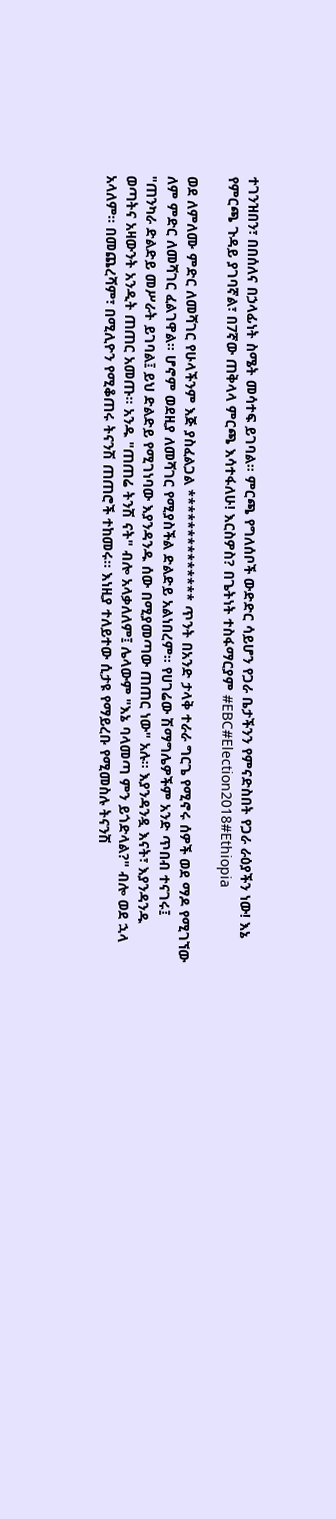ተገንዝበን፣ በበሰለና በኃላፊነት ስሜት መሳተፍ ይገባል። ምርጫ የግለሰቦች ውድድር ሳይሆን የጋራ ቤታችንን የምናድስበት የጋራ ራዕያችን ነው! እኔ የምርጫ ጉዳይ ያገባኛል፣ በ7ኛው ጠቅላላ ምርጫ እሳተፋለሁ! እርስዎስ? በጌትነት ተስፋማርያም #EBC#Election2018#Ethiopia

ወደ ለምለሙ ምድር ለመሻገር የሁላችንም እጅ ያስፈልጋል ************** ጥንት በአንድ ታላቅ ተራራ ግርጌ የሚኖሩ ሰዎች ወደ ማዶ የሚገኘው ለም ምድር ለመሻገር ፈልገዋል። ሆኖም ወደዚያ ለመሻገር የሚያስችል ድልድይ አልነበረም። የሀገሬው ሽማግሌዎችም አንድ ጥበብ ተናገሩ፤ "ጠንካራ ድልድይ መሥራት ይገባል፤ ይህ ድልድይ የሚገነባው እያንዳንዱ ሰው በሚያመጣው ጠጠር ነው" አሉ። እያንዳንዷ እናት፣ እያንዳንዱ ወጣትና አዛውንት አንዲት ጠጠር አመጡ። አንዱ "ጠጠሬ ትንሽ ናት" ብሎ አላቃለለም፤ ሌላውም "እኔ ባላመጣ ምን ይጎድላል?" ብሎ ወደ ኋላ አላለም። በመጨረሻም፣ በሚሊዮን የሚቆጠሩ ትናንሽ ጠጠሮች ተከመሩ። እነዚያ ተለይተው ሲታዩ የማይረቡ የሚመስሉ ትናንሽ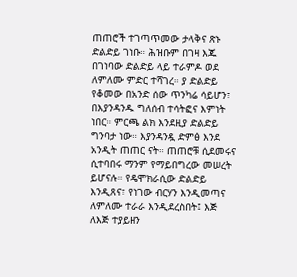ጠጠሮች ተገጣጥመው ታላቅና ጽኑ ድልድይ ገነቡ። ሕዝቡም በገዛ እጁ በገነባው ድልድይ ላይ ተራምዶ ወደ ለምለሙ ምድር ተሻገረ። ያ ድልድይ የቆመው በአንድ ሰው ጥንካሬ ሳይሆን፣ በእያንዳንዱ ግለሰብ ተሳትፎና እምነት ነበር። ምርጫ ልክ እንደዚያ ድልድይ ግንባታ ነው። እያንዳንዷ ድምፅ እንደ አንዲት ጠጠር ናት። ጠጠሮቹ ሲደመሩና ሲተባበሩ ማንም የማይበግረው መሠረት ይሆናሉ። የዴሞክራሲው ድልድይ እንዲጸና፣ የነገው ብርሃን እንዲመጣና ለምለሙ ተራራ እንዲደረስበት፤ እጅ ለእጅ ተያይዘን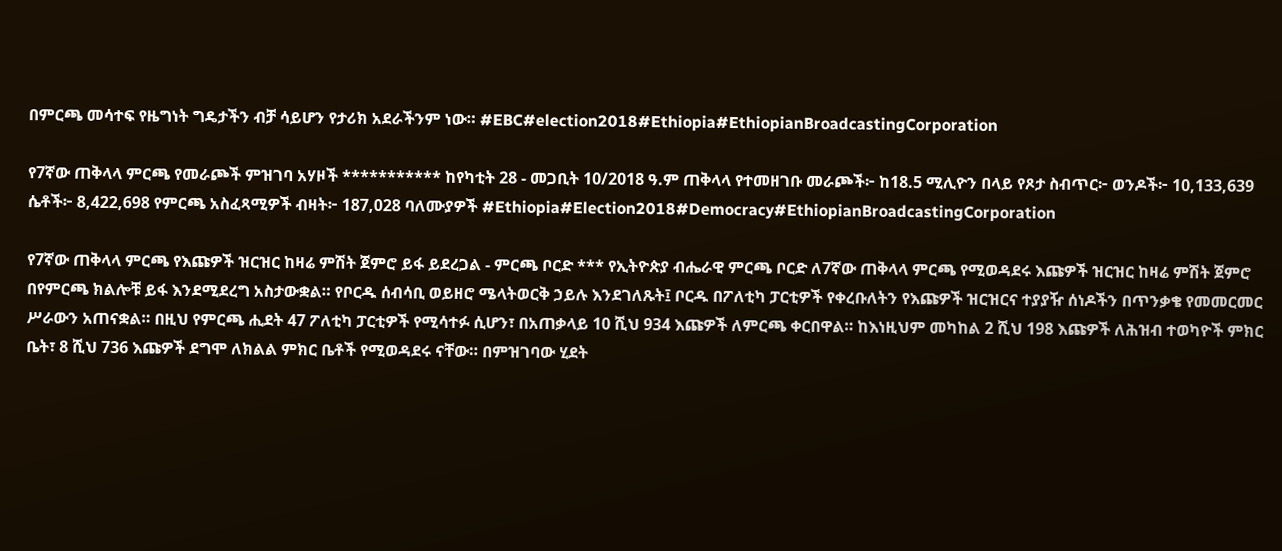በምርጫ መሳተፍ የዜግነት ግዴታችን ብቻ ሳይሆን የታሪክ አደራችንም ነው። #EBC#election2018#Ethiopia#EthiopianBroadcastingCorporation

የ7ኛው ጠቅላላ ምርጫ የመራጮች ምዝገባ አሃዞች *********** ከየካቲት 28 - መጋቢት 10/2018 ዓ.ም ጠቅላላ የተመዘገቡ መራጮች፦ ከ18.5 ሚሊዮን በላይ የጾታ ስብጥር፦ ወንዶች፦ 10,133,639 ሴቶች፦ 8,422,698 የምርጫ አስፈጻሚዎች ብዛት፦ 187,028 ባለሙያዎች #Ethiopia#Election2018#Democracy#EthiopianBroadcastingCorporation

የ7ኛው ጠቅላላ ምርጫ የእጩዎች ዝርዝር ከዛሬ ምሽት ጀምሮ ይፋ ይደረጋል - ምርጫ ቦርድ *** የኢትዮጵያ ብሔራዊ ምርጫ ቦርድ ለ7ኛው ጠቅላላ ምርጫ የሚወዳደሩ እጩዎች ዝርዝር ከዛሬ ምሽት ጀምሮ በየምርጫ ክልሎቹ ይፋ እንደሚደረግ አስታውቋል። የቦርዱ ሰብሳቢ ወይዘሮ ሜላትወርቅ ኃይሉ እንደገለጹት፤ ቦርዱ በፖለቲካ ፓርቲዎች የቀረቡለትን የእጩዎች ዝርዝርና ተያያዥ ሰነዶችን በጥንቃቄ የመመርመር ሥራውን አጠናቋል። በዚህ የምርጫ ሒደት 47 ፖለቲካ ፓርቲዎች የሚሳተፉ ሲሆን፣ በአጠቃላይ 10 ሺህ 934 እጩዎች ለምርጫ ቀርበዋል። ከእነዚህም መካከል 2 ሺህ 198 እጩዎች ለሕዝብ ተወካዮች ምክር ቤት፣ 8 ሺህ 736 እጩዎች ደግሞ ለክልል ምክር ቤቶች የሚወዳደሩ ናቸው። በምዝገባው ሂደት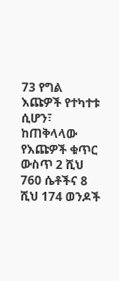73 የግል እጩዎች የተካተቱ ሲሆን፣ ከጠቅላላው የእጩዎች ቁጥር ውስጥ 2 ሺህ 760 ሴቶችና 8 ሺህ 174 ወንዶች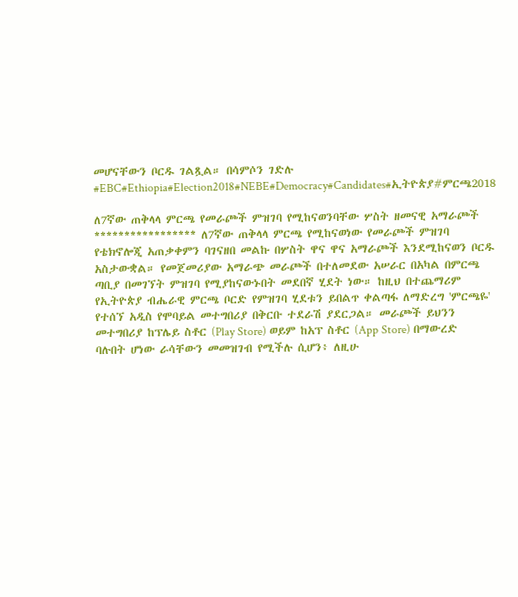መሆናቸውን ቦርዱ ገልጿል። በሳምሶን ገድሉ #EBC#Ethiopia#Election2018#NEBE#Democracy#Candidates#ኢትዮጵያ#ምርጫ2018

ለ7ኛው ጠቅላላ ምርጫ የመራጮች ምዝገባ የሚከናወንባቸው ሦስት ዘመናዊ አማራጮች ***************** ለ7ኛው ጠቅላላ ምርጫ የሚከናወነው የመራጮች ምዝገባ የቴክኖሎጂ አጠቃቀምን ባገናዘበ መልኩ በሦስት ዋና ዋና አማራጮች እንደሚከናወን ቦርዱ አስታውቋል። የመጀመሪያው አማራጭ መራጮች በተለመደው አሠራር በአካል በምርጫ ጣቢያ በመገኘት ምዝገባ የሚያከናውኑበት መደበኛ ሂደት ነው። ከዚህ በተጨማሪም የኢትዮጵያ ብሔራዊ ምርጫ ቦርድ የምዝገባ ሂደቱን ይበልጥ ቀልጣፋ ለማድረግ 'ምርጫዬ' የተሰኘ አዲስ የሞባይል መተግበሪያ በቅርቡ ተደራሽ ያደርጋል። መራጮች ይህንን መተግበሪያ ከፕሌይ ስቶር (Play Store) ወይም ከአፕ ስቶር (App Store) በማውረድ ባሉበት ሆነው ራሳቸውን መመዝገብ የሚችሉ ሲሆን፥ ለዚሁ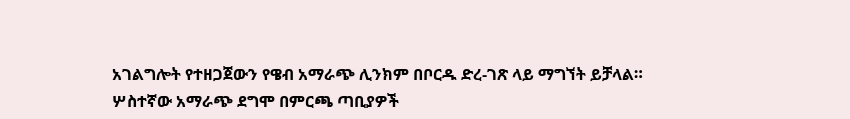አገልግሎት የተዘጋጀውን የዌብ አማራጭ ሊንክም በቦርዱ ድረ-ገጽ ላይ ማግኘት ይቻላል። ሦስተኛው አማራጭ ደግሞ በምርጫ ጣቢያዎች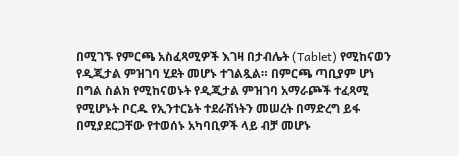በሚገኙ የምርጫ አስፈጻሚዎች እገዛ በታብሌት (Tablet) የሚከናወን የዲጂታል ምዝገባ ሂደት መሆኑ ተገልጿል። በምርጫ ጣቢያም ሆነ በግል ስልክ የሚከናወኑት የዲጂታል ምዝገባ አማራጮች ተፈጻሚ የሚሆኑት ቦርዱ የኢንተርኔት ተደራሽነትን መሠረት በማድረግ ይፋ በሚያደርጋቸው የተወሰኑ አካባቢዎች ላይ ብቻ መሆኑ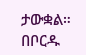ታውቋል። በቦርዱ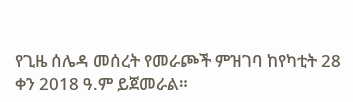የጊዜ ሰሌዳ መሰረት የመራጮች ምዝገባ ከየካቲት 28 ቀን 2018 ዓ.ም ይጀመራል።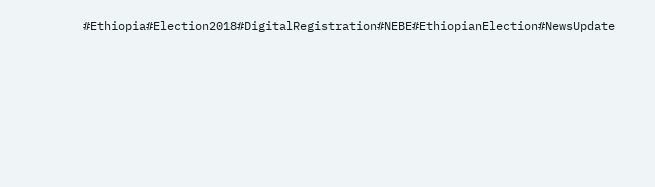#Ethiopia#Election2018#DigitalRegistration#NEBE#EthiopianElection#NewsUpdate